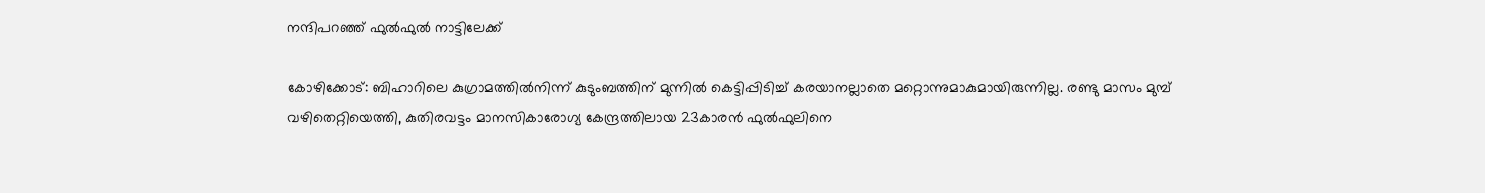നന്ദിപറഞ്ഞ് ഫുൽഫുൽ നാട്ടിലേക്ക്

കോഴിക്കോട്: ബിഹാറിലെ കുഗ്രാമത്തിൽനിന്ന് കുടുംബത്തിന് മുന്നിൽ കെട്ടിപ്പിടിച്ച് കരയാനല്ലാതെ മറ്റൊന്നുമാകുമായിരുന്നില്ല. രണ്ടു മാസം മുമ്പ് വഴിതെറ്റിയെത്തി, കുതിരവട്ടം മാനസികാരോഗ്യ കേന്ദ്രത്തിലായ 23കാരൻ ഫുൽഫുലിനെ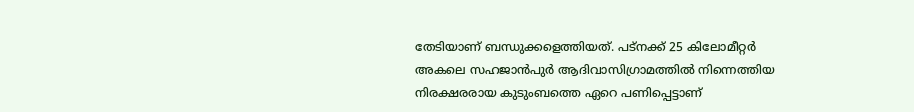തേടിയാണ് ബന്ധുക്കളെത്തിയത്. പട്നക്ക് 25 കിലോമീറ്റർ അകലെ സഹജാൻപുർ ആദിവാസിഗ്രാമത്തിൽ നിന്നെത്തിയ നിരക്ഷരരായ കുടുംബത്തെ ഏറെ പണിപ്പെട്ടാണ്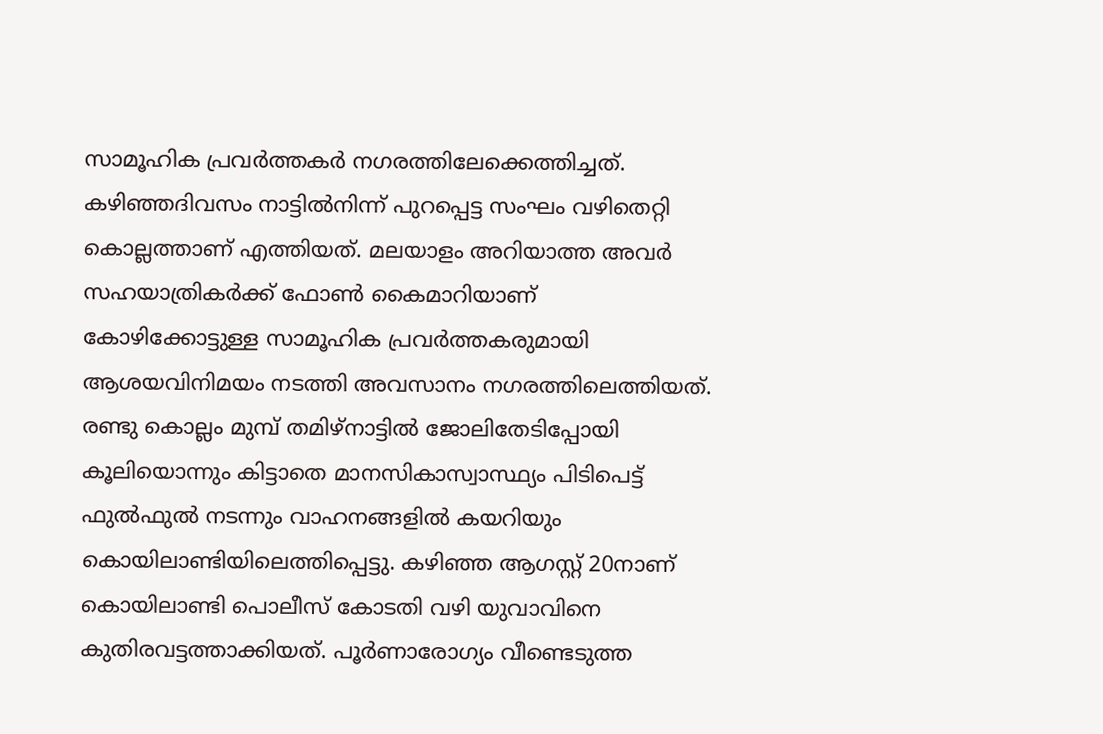സാമൂഹിക പ്രവർത്തകർ നഗരത്തിലേക്കെത്തിച്ചത്. കഴിഞ്ഞദിവസം നാട്ടിൽനിന്ന് പുറപ്പെട്ട സംഘം വഴിതെറ്റി കൊല്ലത്താണ് എത്തിയത്. മലയാളം അറിയാത്ത അവർ സഹയാത്രികർക്ക് ഫോൺ കൈമാറിയാണ് കോഴിക്കോട്ടുള്ള സാമൂഹിക പ്രവർത്തകരുമായി ആശയവിനിമയം നടത്തി അവസാനം നഗരത്തിലെത്തിയത്. രണ്ടു കൊല്ലം മുമ്പ് തമിഴ്നാട്ടിൽ ജോലിതേടിപ്പോയി കൂലിയൊന്നും കിട്ടാതെ മാനസികാസ്വാസ്ഥ്യം പിടിപെട്ട് ഫുൽഫുൽ നടന്നും വാഹനങ്ങളിൽ കയറിയും കൊയിലാണ്ടിയിലെത്തിപ്പെട്ടു. കഴിഞ്ഞ ആഗസ്റ്റ് 20നാണ് കൊയിലാണ്ടി പൊലീസ് കോടതി വഴി യുവാവിനെ കുതിരവട്ടത്താക്കിയത്. പൂർണാരോഗ്യം വീണ്ടെടുത്ത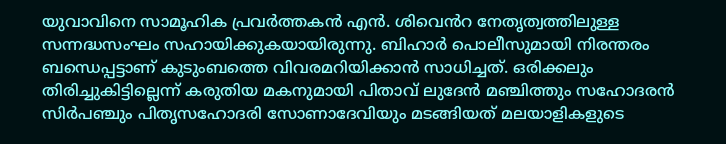യുവാവിനെ സാമൂഹിക പ്രവർത്തകൻ എൻ. ശിവെൻറ നേതൃത്വത്തിലുള്ള സന്നദ്ധസംഘം സഹായിക്കുകയായിരുന്നു. ബിഹാർ പൊലീസുമായി നിരന്തരം ബന്ധെപ്പട്ടാണ് കുടുംബത്തെ വിവരമറിയിക്കാൻ സാധിച്ചത്. ഒരിക്കലും തിരിച്ചുകിട്ടില്ലെന്ന് കരുതിയ മകനുമായി പിതാവ് ലുദേൻ മഞ്ചിത്തും സഹോദരൻ സിർപഞ്ചും പിതൃസഹോദരി സോണാദേവിയും മടങ്ങിയത് മലയാളികളുടെ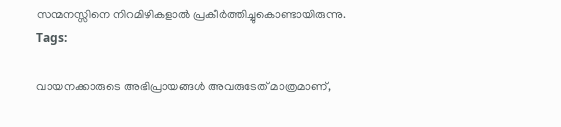സന്മനസ്സിനെ നിറമിഴികളാൽ പ്രകീർത്തിച്ചുകൊണ്ടായിരുന്നു.
Tags:

വായനക്കാരുടെ അഭിപ്രായങ്ങള്‍ അവരുടേത് മാത്രമാണ്,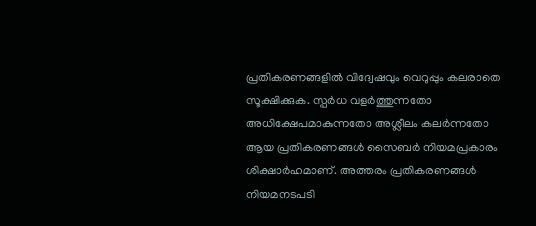പ്രതികരണങ്ങളിൽ വിദ്വേഷവും വെറുപ്പും കലരാതെ സൂക്ഷിക്കുക. സ്പർധ വളർത്തുന്നതോ അധിക്ഷേപമാകുന്നതോ അശ്ലീലം കലർന്നതോ ആയ പ്രതികരണങ്ങൾ സൈബർ നിയമപ്രകാരം ശിക്ഷാർഹമാണ്. അത്തരം പ്രതികരണങ്ങൾ നിയമനടപടി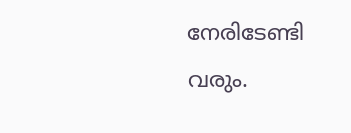നേരിടേണ്ടി വരും.